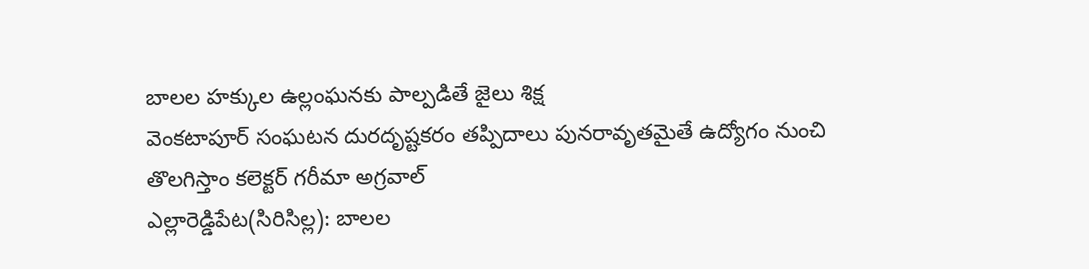బాలల హక్కుల ఉల్లంఘనకు పాల్పడితే జైలు శిక్ష
వెంకటాపూర్ సంఘటన దురదృష్టకరం తప్పిదాలు పునరావృతమైతే ఉద్యోగం నుంచి తొలగిస్తాం కలెక్టర్ గరీమా అగ్రవాల్
ఎల్లారెడ్డిపేట(సిరిసిల్ల): బాలల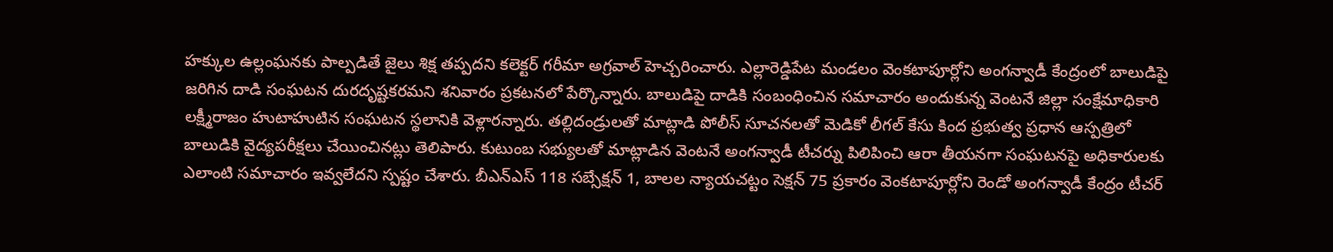హక్కుల ఉల్లంఘనకు పాల్పడితే జైలు శిక్ష తప్పదని కలెక్టర్ గరీమా అగ్రవాల్ హెచ్చరించారు. ఎల్లారెడ్డిపేట మండలం వెంకటాపూర్లోని అంగన్వాడీ కేంద్రంలో బాలుడిపై జరిగిన దాడి సంఘటన దురదృష్టకరమని శనివారం ప్రకటనలో పేర్కొన్నారు. బాలుడిపై దాడికి సంబంధించిన సమాచారం అందుకున్న వెంటనే జిల్లా సంక్షేమాధికారి లక్ష్మీరాజం హుటాహుటిన సంఘటన స్థలానికి వెళ్లారన్నారు. తల్లిదండ్రులతో మాట్లాడి పోలీస్ సూచనలతో మెడికో లీగల్ కేసు కింద ప్రభుత్వ ప్రధాన ఆస్పత్రిలో బాలుడికి వైద్యపరీక్షలు చేయించినట్లు తెలిపారు. కుటుంబ సభ్యులతో మాట్లాడిన వెంటనే అంగన్వాడీ టీచర్ను పిలిపించి ఆరా తీయనగా సంఘటనపై అధికారులకు ఎలాంటి సమాచారం ఇవ్వలేదని స్పష్టం చేశారు. బీఎన్ఎస్ 118 సబ్సేక్షన్ 1, బాలల న్యాయచట్టం సెక్షన్ 75 ప్రకారం వెంకటాపూర్లోని రెండో అంగన్వాడీ కేంద్రం టీచర్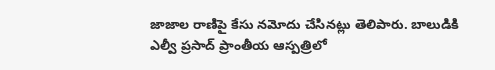జాజాల రాణిపై కేసు నమోదు చేసినట్లు తెలిపారు. బాలుడికి ఎల్వీ ప్రసాద్ ప్రాంతీయ ఆస్పత్రిలో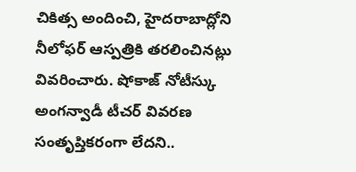చికిత్స అందించి, హైదరాబాద్లోని నీలోఫర్ ఆస్పత్రికి తరలించినట్లు వివరించారు. షోకాజ్ నోటీస్కు అంగన్వాడీ టీచర్ వివరణ సంతృప్తికరంగా లేదని..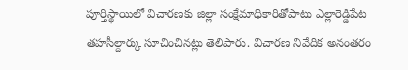పూర్తిస్థాయిలో విచారణకు జిల్లా సంక్షేమాధికారితోపాటు ఎల్లారెడ్డిపేట తహసీల్దార్కు సూచించినట్లు తెలిపారు. విచారణ నివేదిక అనంతరం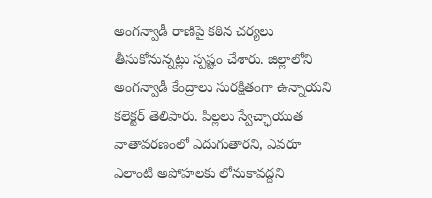అంగన్వాడీ రాణిపై కఠిన చర్యలు తీసుకోనున్నట్లు స్పష్టం చేశారు. జిల్లాలోని అంగన్వాడీ కేంద్రాలు సురక్షితంగా ఉన్నాయని కలెక్టర్ తెలిపారు. పిల్లలు స్వేచ్ఛాయుత వాతావరణంలో ఎదుగుతారని, ఎవరూ ఎలాంటి అపోహలకు లోనుకావద్దని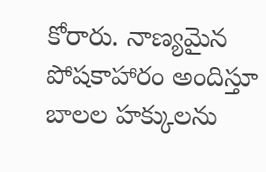కోరారు. నాణ్యమైన పోషకాహారం అందిస్తూ బాలల హక్కులను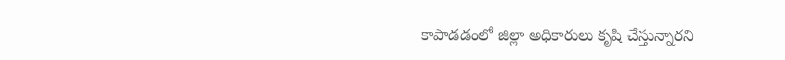కాపాడడంలో జిల్లా అధికారులు కృషి చేస్తున్నారని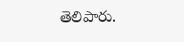తెలిపారు.